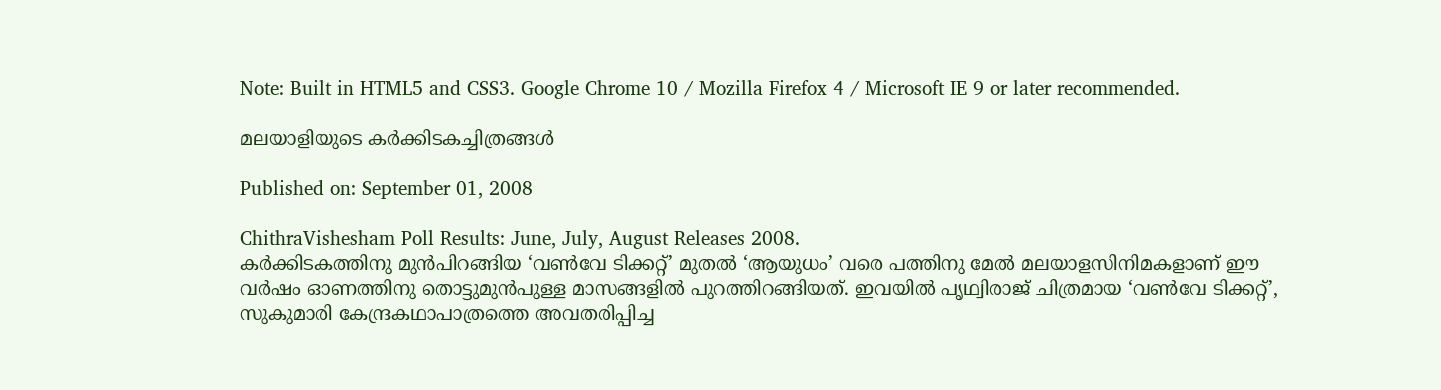Note: Built in HTML5 and CSS3. Google Chrome 10 / Mozilla Firefox 4 / Microsoft IE 9 or later recommended.

മലയാളിയുടെ കര്‍ക്കിടകച്ചിത്രങ്ങള്‍

Published on: September 01, 2008

ChithraVishesham Poll Results: June, July, August Releases 2008.
കർക്കിടകത്തിനു മുൻപിറങ്ങിയ ‘വൺ‍വേ ടിക്കറ്റ്’ മുതൽ ‘ആയുധം’ വരെ പത്തിനു മേൽ മലയാളസിനിമകളാണ് ഈ വർഷം ഓണത്തിനു തൊട്ടുമുൻപുള്ള മാസങ്ങളിൽ പുറത്തിറങ്ങിയത്. ഇവയിൽ പൃഥ്വിരാജ് ചിത്രമായ ‘വൺ‍വേ ടിക്കറ്റ്’, സുകുമാരി കേന്ദ്രകഥാപാത്രത്തെ അവതരിപ്പിച്ച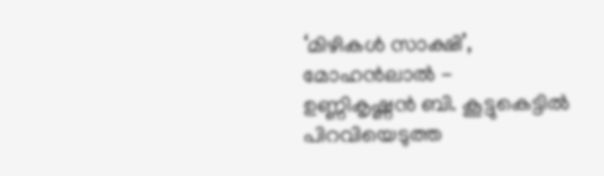‘മിഴികൾ സാക്ഷി’, മോഹൻലാൽ - ഉണ്ണികൃഷ്ണൻ ബി. കൂട്ടുകെട്ടിൽ പിറവിയെടുത്ത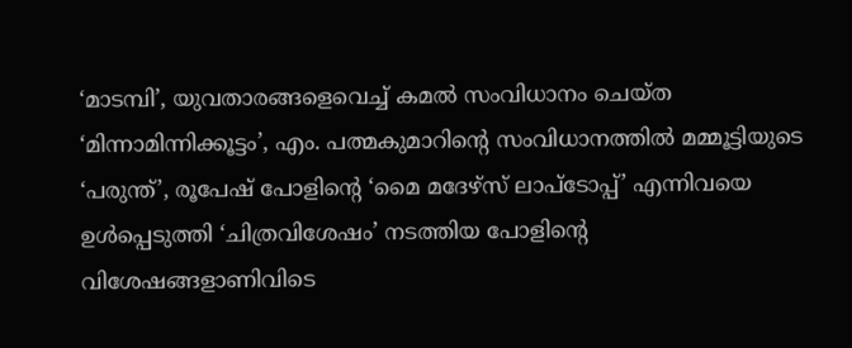‘മാടമ്പി’, യുവതാരങ്ങളെവെച്ച് കമൽ സം‍വിധാനം ചെയ്ത ‘മിന്നാമിന്നിക്കൂട്ടം’, എം. പത്മകുമാറിന്റെ സം‍വിധാനത്തിൽ മമ്മൂട്ടിയുടെ ‘പരുന്ത്’, രൂപേഷ് പോളിന്റെ ‘മൈ മദേഴ്സ് ലാപ്‍ടോപ്പ്’ എന്നിവയെ ഉൾപ്പെടുത്തി ‘ചിത്രവിശേഷം’ നടത്തിയ പോളിന്റെ വിശേഷങ്ങളാണിവിടെ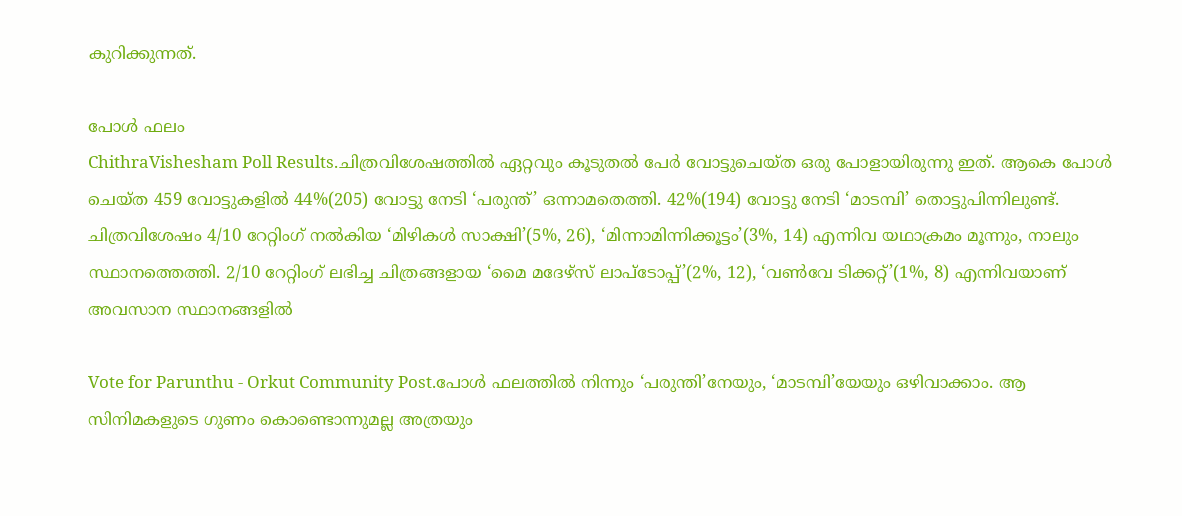കുറിക്കുന്നത്.

പോൾ ഫലം
ChithraVishesham Poll Results.ചിത്രവിശേഷത്തിൽ ഏറ്റവും കൂടുതൽ പേർ വോട്ടുചെയ്ത ഒരു പോളായിരുന്നു ഇത്. ആകെ പോൾ ചെയ്ത 459 വോട്ടുകളിൽ 44%(205) വോട്ടു നേടി ‘പരുന്ത്’ ഒന്നാമതെത്തി. 42%(194) വോട്ടു നേടി ‘മാടമ്പി’ തൊട്ടുപിന്നിലുണ്ട്. ചിത്രവിശേഷം 4/10 റേറ്റിംഗ് നൽകിയ ‘മിഴികൾ സാക്ഷി’(5%, 26), ‘മിന്നാമിന്നിക്കൂട്ടം’(3%, 14) എന്നിവ യഥാക്രമം മൂന്നും, നാലും സ്ഥാനത്തെത്തി. 2/10 റേറ്റിംഗ് ലഭിച്ച ചിത്രങ്ങളായ ‘മൈ മദേഴ്സ് ലാപ്‍ടോപ്പ്’(2%, 12), ‘വൺ‍വേ ടിക്കറ്റ്’(1%, 8) എന്നിവയാണ് അവസാന സ്ഥാനങ്ങളിൽ

Vote for Parunthu - Orkut Community Post.പോൾ ഫലത്തിൽ നിന്നും ‘പരുന്തി’നേയും, ‘മാടമ്പി’യേയും ഒഴിവാക്കാം. ആ സിനിമകളുടെ ഗുണം കൊണ്ടൊന്നുമല്ല അത്രയും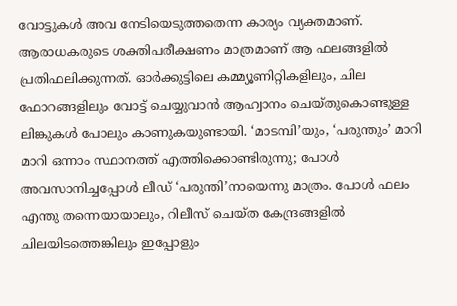വോട്ടുകൾ അവ നേടിയെടുത്തതെന്ന കാര്യം വ്യക്തമാണ്. ആരാധകരുടെ ശക്തിപരീക്ഷണം മാത്രമാണ് ആ ഫലങ്ങളിൽ പ്രതിഫലിക്കുന്നത്. ഓർക്കുട്ടിലെ കമ്മ്യൂണിറ്റികളിലും, ചില ഫോറങ്ങളിലും വോട്ട് ചെയ്യുവാൻ ആഹ്വാനം ചെയ്തുകൊണ്ടുള്ള ലിങ്കുകൾ പോലും കാണുകയുണ്ടായി. ‘മാടമ്പി’യും, ‘പരുന്തും’ മാറി മാറി ഒന്നാം സ്ഥാനത്ത് എത്തിക്കൊണ്ടിരുന്നു; പോൾ അവസാനിച്ചപ്പോൾ ലീഡ് ‘പരുന്തി’നായെന്നു മാത്രം. പോൾ ഫലം എന്തു തന്നെയായാലും, റിലീസ് ചെയ്ത കേന്ദ്രങ്ങളിൽ ചിലയിടത്തെങ്കിലും ഇപ്പോളും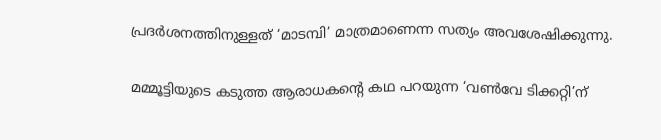പ്രദർശനത്തിനുള്ളത് ‘മാടമ്പി’ മാത്രമാണെന്ന സത്യം അവശേഷിക്കുന്നു.

മമ്മൂട്ടിയുടെ കടുത്ത ആരാധകന്റെ കഥ പറയുന്ന ‘വൺ‍വേ ടിക്കറ്റി’ന്‌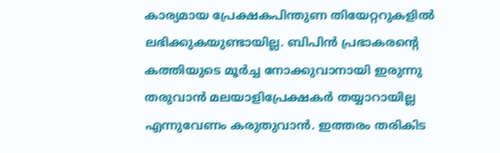കാര്യമായ പ്രേക്ഷകപിന്തുണ തിയേറ്ററുകളിൽ ലഭിക്കുകയുണ്ടായില്ല. ബിപിൻ പ്രഭാകരന്റെ കത്തിയുടെ മൂർച്ച നോക്കുവാനായി ഇരുന്നു തരുവാൻ മലയാളിപ്രേക്ഷകർ തയ്യാറായില്ല എന്നുവേണം കരുതുവാൻ. ഇത്തരം തരികിട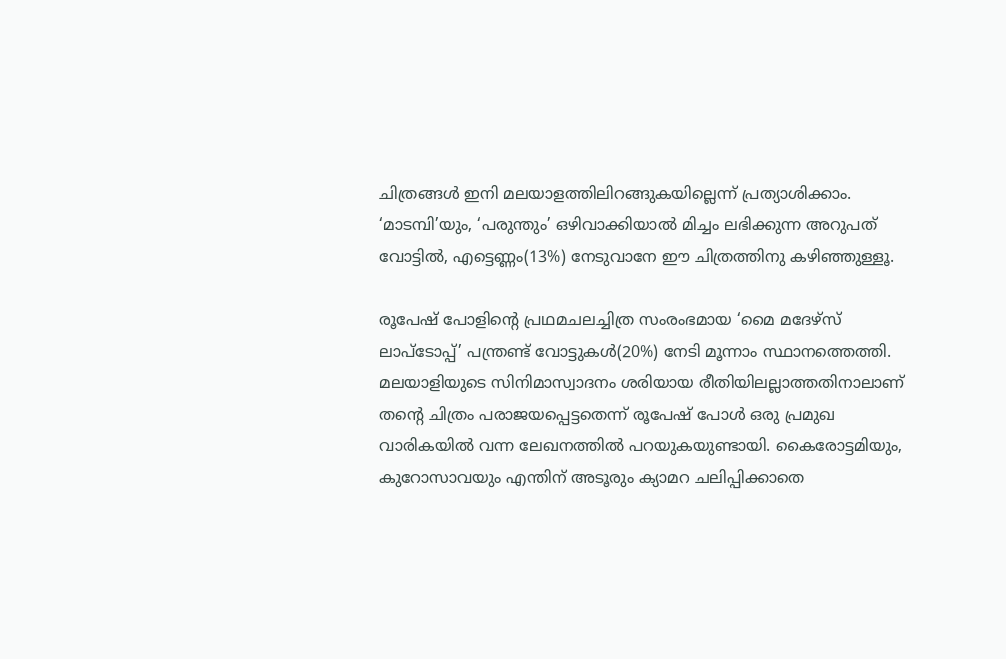ചിത്രങ്ങൾ ഇനി മലയാളത്തിലിറങ്ങുകയില്ലെന്ന് പ്രത്യാശിക്കാം. ‘മാടമ്പി’യും, ‘പരുന്തും’ ഒഴിവാക്കിയാൽ മിച്ചം ലഭിക്കുന്ന അറുപത് വോട്ടിൽ, എട്ടെണ്ണം(13%) നേടുവാനേ ഈ ചിത്രത്തിനു കഴിഞ്ഞുള്ളൂ.

രൂപേഷ് പോളിന്റെ പ്രഥമചലച്ചിത്ര സം‍രംഭമായ ‘മൈ മദേഴ്സ് ലാപ്‍ടോപ്പ്’ പന്ത്രണ്ട് വോട്ടുകൾ(20%) നേടി മൂന്നാം സ്ഥാനത്തെത്തി. മലയാളിയുടെ സിനിമാസ്വാദനം ശരിയായ രീതിയിലല്ലാത്തതിനാലാണ് തന്റെ ചിത്രം പരാജയപ്പെട്ടതെന്ന് രൂപേഷ് പോൾ ഒരു പ്രമുഖ വാരികയിൽ വന്ന ലേഖനത്തിൽ പറയുകയുണ്ടായി. കൈരോട്ടമിയും, കുറോസാവയും എന്തിന് അടൂരും ക്യാമറ ചലിപ്പിക്കാതെ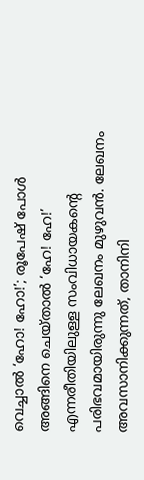വെച്ചാൽ ‘ഹോ! ഹോ!’; രൂപേഷ് പോൾ അങ്ങിനെ ചെയ്താൽ ‘ഹേ! ഹേ!’ എന്നരീതിയിലുള്ള സം‍വിധായകന്റെ പരിഭവമായിരുന്നു ലേഖനം മുഴുവൻ. ലേഖനം അവസാനിക്കുന്നത്, താനിനി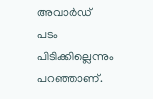അവാർഡ് പടം പിടിക്കില്ലെന്നും പറഞ്ഞാണ്.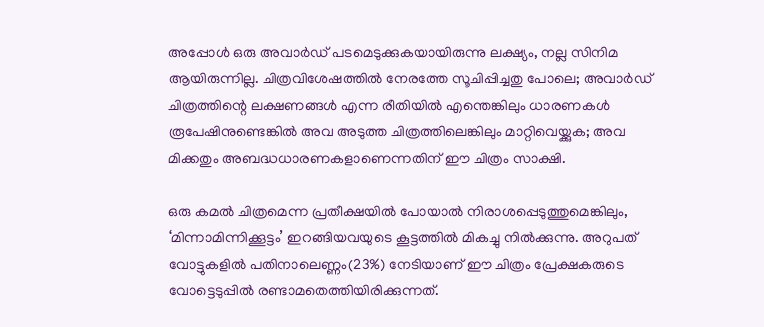അപ്പോൾ ഒരു അവാർഡ് പടമെടുക്കുകയായിരുന്നു ലക്ഷ്യം, നല്ല സിനിമ ആയിരുന്നില്ല. ചിത്രവിശേഷത്തിൽ നേരത്തേ സൂചിപ്പിച്ചതു പോലെ; അവാർഡ് ചിത്രത്തിന്റെ ലക്ഷണങ്ങള്‍ എന്ന രീതിയില്‍ എന്തെങ്കിലും ധാരണകള്‍ രൂപേഷിനുണ്ടെങ്കില്‍ അവ അടുത്ത ചിത്രത്തിലെങ്കിലും മാറ്റിവെയ്ക്കുക; അവ മിക്കതും അബദ്ധധാരണകളാണെന്നതിന് ഈ ചിത്രം സാക്ഷി.

ഒരു കമൽ ചിത്രമെന്ന പ്രതീക്ഷയിൽ പോയാൽ നിരാശപ്പെടുത്തുമെങ്കിലും, ‘മിന്നാമിന്നിക്കൂട്ടം’ ഇറങ്ങിയവയുടെ കൂട്ടത്തിൽ മികച്ചു നിൽക്കുന്നു. അറുപത് വോട്ടുകളിൽ പതിനാലെണ്ണം(23%) നേടിയാണ് ഈ ചിത്രം പ്രേക്ഷകരുടെ വോട്ടെടുപ്പിൽ രണ്ടാമതെത്തിയിരിക്കുന്നത്.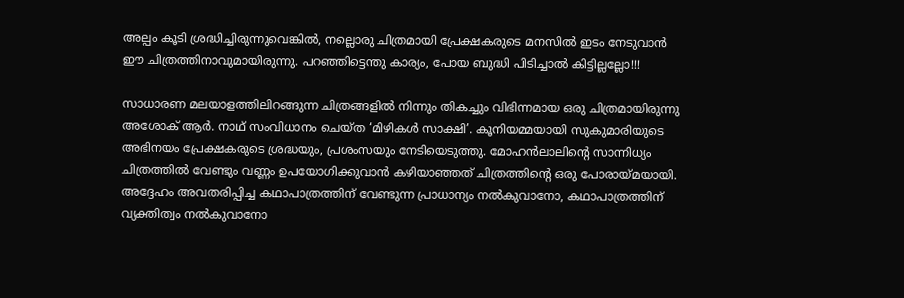അല്പം കൂടി ശ്രദ്ധിച്ചിരുന്നുവെങ്കിൽ, നല്ലൊരു ചിത്രമായി പ്രേക്ഷകരുടെ മനസിൽ ഇടം നേടുവാൻ ഈ ചിത്രത്തിനാവുമായിരുന്നു. പറഞ്ഞിട്ടെന്തു കാര്യം, പോയ ബുദ്ധി പിടിച്ചാൽ കിട്ടില്ലല്ലോ!!!

സാധാരണ മലയാളത്തിലിറങ്ങുന്ന ചിത്രങ്ങളിൽ നിന്നും തികച്ചും വിഭിന്നമായ ഒരു ചിത്രമായിരുന്നു അശോക് ആർ. നാഥ് സം‍വിധാനം ചെയ്ത ‘മിഴികൾ സാക്ഷി’. കൂനിയമ്മയായി സുകുമാരിയുടെ അഭിനയം പ്രേക്ഷകരുടെ ശ്രദ്ധയും, പ്രശംസയും നേടിയെടുത്തു. മോഹൻലാലിന്റെ സാന്നിധ്യം ചിത്രത്തിൽ വേണ്ടും വണ്ണം ഉപയോഗിക്കുവാൻ കഴിയാഞ്ഞത് ചിത്രത്തിന്റെ ഒരു പോരായ്മയായി. അദ്ദേഹം അവതരിപ്പിച്ച കഥാപാത്രത്തിന് വേണ്ടുന്ന പ്രാധാന്യം നൽകുവാനോ, കഥാപാത്രത്തിന് വ്യക്തിത്വം നൽകുവാനോ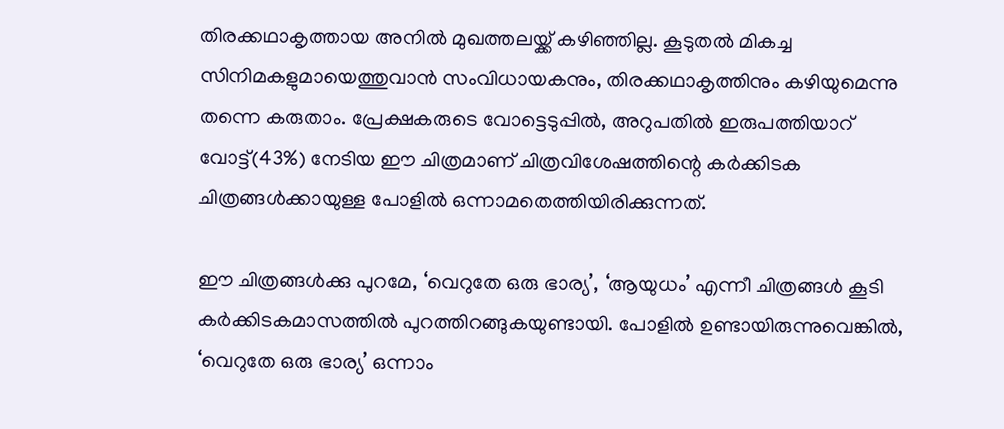തിരക്കഥാകൃത്തായ അനിൽ മുഖത്തലയ്ക്ക് കഴിഞ്ഞില്ല. കൂടുതൽ മികച്ച സിനിമകളുമായെത്തുവാൻ സം‍വിധായകനും, തിരക്കഥാകൃത്തിനും കഴിയുമെന്നു തന്നെ കരുതാം. പ്രേക്ഷകരുടെ വോട്ടെടുപ്പിൽ, അറുപതിൽ ഇരുപത്തിയാറ്‌ വോട്ട്(43%) നേടിയ ഈ ചിത്രമാണ് ചിത്രവിശേഷത്തിന്റെ കർക്കിടക ചിത്രങ്ങൾക്കായുള്ള പോളിൽ ഒന്നാമതെത്തിയിരിക്കുന്നത്.

ഈ ചിത്രങ്ങൾക്കു പുറമേ, ‘വെറുതേ ഒരു ഭാര്യ’, ‘ആയുധം’ എന്നീ ചിത്രങ്ങൾ കൂടി കർക്കിടകമാസത്തിൽ പുറത്തിറങ്ങുകയുണ്ടായി. പോളിൽ ഉണ്ടായിരുന്നുവെങ്കിൽ, ‘വെറുതേ ഒരു ഭാര്യ’ ഒന്നാം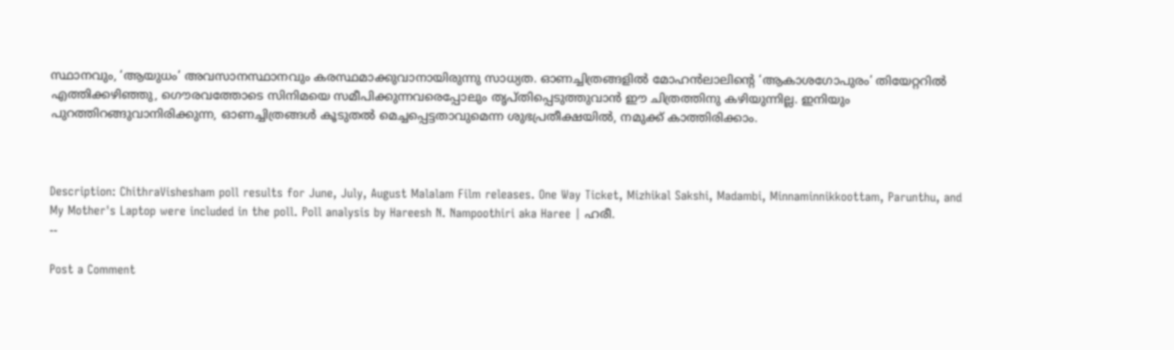സ്ഥാനവും, ‘ആയുധം’ അവസാനസ്ഥാനവും കരസ്ഥമാക്കുവാനായിരുന്നു സാധ്യത. ഓണച്ചിത്രങ്ങളിൽ മോഹൻലാലിന്റെ ‘ആകാശഗോപുരം’ തിയേറ്ററിൽ എത്തിക്കഴിഞ്ഞു, ഗൌരവത്തോടെ സിനിമയെ സമീപിക്കുന്നവരെപ്പോലും തൃപ്തിപ്പെടുത്തുവാൻ ഈ ചിത്രത്തിനു കഴിയുന്നില്ല. ഇനിയും പുറത്തിറങ്ങുവാനിരിക്കുന്ന, ഓണച്ചിത്രങ്ങൾ കൂടുതൽ മെച്ചപ്പെട്ടതാവുമെന്ന ശുഭപ്രതീക്ഷയിൽ, നമുക്ക് കാത്തിരിക്കാം.



Description: ChithraVishesham poll results for June, July, August Malalam Film releases. One Way Ticket, Mizhikal Sakshi, Madambi, Minnaminnikkoottam, Parunthu, and My Mother's Laptop were included in the poll. Poll analysis by Hareesh N. Nampoothiri aka Haree | ഹരീ.
--

Post a Comment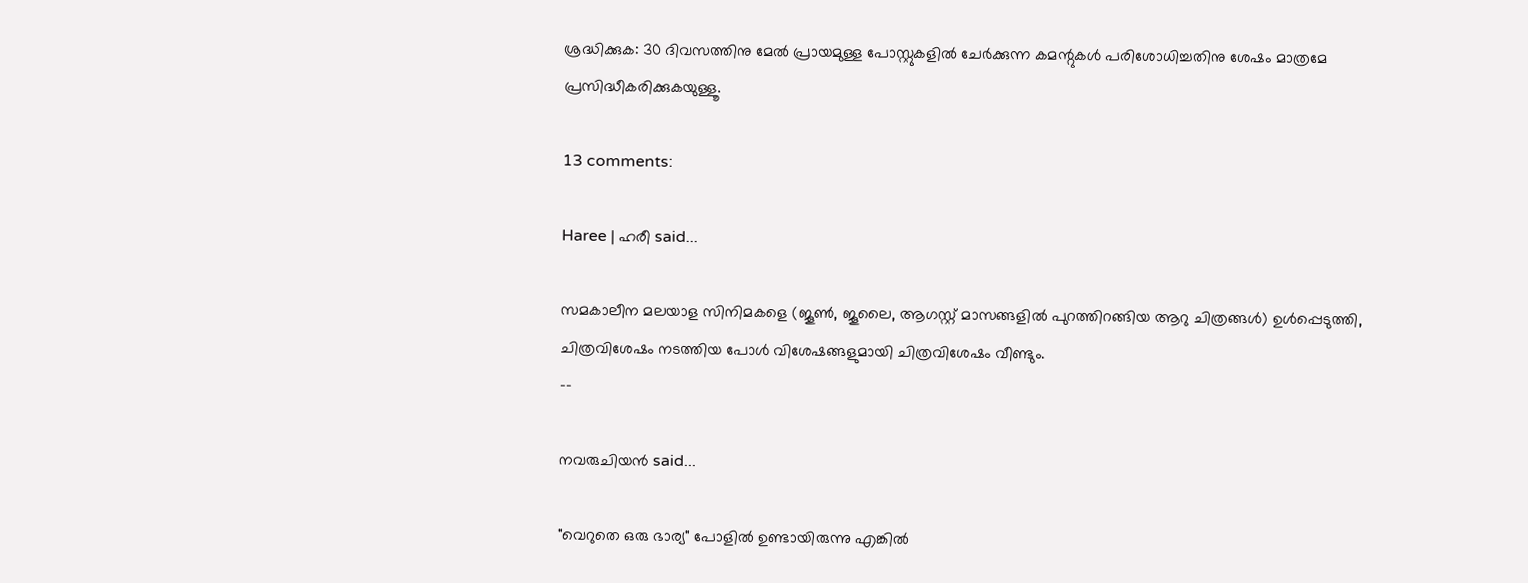ശ്രദ്ധിക്കുക: 30 ദിവസത്തിനു മേല്‍ പ്രായമുള്ള പോസ്റ്റുകളില്‍ ചേര്‍ക്കുന്ന കമന്റുകള്‍ പരിശോധിച്ചതിനു ശേഷം മാത്രമേ പ്രസിദ്ധീകരിക്കുകയുള്ളൂ.

13 comments:

Haree | ഹരീ said...

സമകാലീന മലയാള സിനിമകളെ (ജൂൺ, ജൂലൈ, ആഗസ്റ്റ് മാസങ്ങളിൽ പുറത്തിറങ്ങിയ ആറു ചിത്രങ്ങൾ) ഉൾപ്പെടുത്തി, ചിത്രവിശേഷം നടത്തിയ പോൾ വിശേഷങ്ങളുമായി ചിത്രവിശേഷം വീണ്ടും.
--

നവരുചിയന്‍ said...

"വെറുതെ ഒരു ഭാര്യ" പോളില്‍ ഉണ്ടായിരുന്നു എങ്കില്‍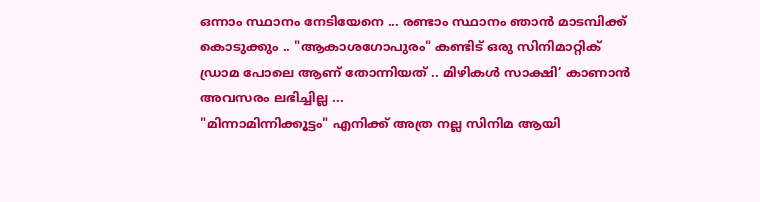ഒന്നാം സ്ഥാനം നേടിയേനെ ... രണ്ടാം സ്ഥാനം ഞാന്‍ മാടമ്പിക്ക് കൊടുക്കും .. "ആകാശഗോപുരം" കണ്ടിട് ഒരു സിനിമാറ്റിക്‌ ഡ്രാമ പോലെ ആണ് തോന്നിയത് .. മിഴികള്‍ സാക്ഷി’ കാണാന്‍ അവസരം ലഭിച്ചില്ല ...
"മിന്നാമിന്നിക്കൂട്ടം" എനിക്ക് അത്ര നല്ല സിനിമ ആയി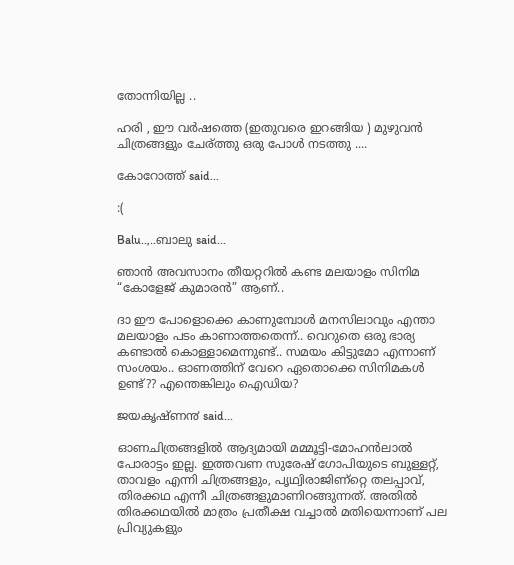തോന്നിയില്ല ..

ഹരി , ഈ വര്‍ഷത്തെ (ഇതുവരെ ഇറങ്ങിയ ) മുഴുവന്‍ ചിത്രങ്ങളും ചേര്ത്തു ഒരു പോള്‍ നടത്തു ....

കോറോത്ത് said...

:(

Balu..,..ബാലു said...

ഞാന്‍ അവസാനം തീയറ്ററില്‍ കണ്ട മലയാളം സിനിമ “കോളേജ് കുമാരന്‍” ആണ്..

ദാ ഈ പോളൊക്കെ കാണുമ്പോള്‍ മനസിലാവും എന്താ മലയാളം പടം കാണാത്തതെന്ന്.. വെറുതെ ഒരു ഭാര്യ കണ്ടാല്‍ കൊള്ളാമെന്നുണ്ട്.. സമയം കിട്ടുമോ എന്നാണ് സംശയം.. ഓണത്തിന് വേറെ ഏതൊക്കെ സിനിമകള്‍ ഉണ്ട്?? എന്തെങ്കിലും ഐഡിയ?

ജയകൃഷ്ണ൯ said...

ഓണചിത്രങ്ങളില്‍ ആദ്യമായി മമ്മൂട്ടി-മോഹന്‍ലാല്‍ പോരാട്ടം ഇല്ല. ഇത്തവണ സുരേഷ്‌ ഗോപിയുടെ ബുള്ളറ്റ്‌, താവളം എന്നി ചിത്രങ്ങളും, പൃഥ്വിരാജിണ്റ്റെ തലപ്പാവ്‌, തിരക്കഥ എന്നീ ചിത്രങ്ങളുമാണിറങ്ങുന്നത്‌. അതില്‍ തിരക്കഥയില്‍ മാത്രം പ്രതീക്ഷ വച്ചാല്‍ മതിയെന്നാണ്‌ പല പ്രിവ്യുകളും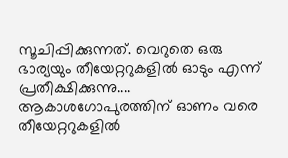സൂചിപ്പിക്കുന്നത്‌. വെറുതെ ഒരു ഭാര്യയും തീയേറ്ററുകളില്‍ ഓടും എന്ന്‌ പ്രതീക്ഷിക്കുന്നു.... ആകാശഗോപുരത്തിന്‌ ഓണം വരെ തീയേറ്ററുകളില്‍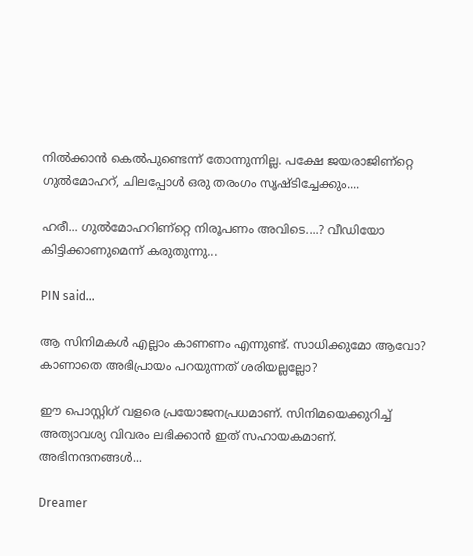നില്‍ക്കാന്‍ കെല്‍പുണ്ടെന്ന്‌ തോന്നുന്നില്ല. പക്ഷേ ജയരാജിണ്റ്റെ ഗുല്‍മോഹറ്‍, ചിലപ്പോള്‍ ഒരു തരംഗം സൃഷ്ടിച്ചേക്കും....

ഹരീ... ഗുല്‍മോഹറിണ്റ്റെ നിരൂപണം അവിടെ....? വീഡിയോ കിട്ടിക്കാണുമെന്ന്‌ കരുതുന്നു...

PIN said...

ആ സിനിമകൾ എല്ലാം കാണണം എന്നുണ്ട്. സാധിക്കുമോ ആവോ? കാണാതെ അഭിപ്രായം പറയുന്നത് ശരിയല്ലല്ലോ?

ഈ പൊസ്റ്റിഗ് വളരെ പ്രയോജനപ്രധമാണ്‌. സിനിമയെക്കുറിച്ച് അത്യാവശ്യ വിവരം ലഭിക്കാൻ ഇത് സഹായകമാണ്‌.
അഭിനന്ദനങ്ങൾ...

Dreamer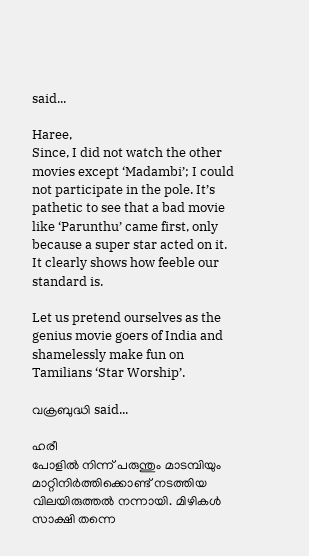said...

Haree,
Since, I did not watch the other movies except ‘Madambi’; I could not participate in the pole. It’s pathetic to see that a bad movie like ‘Parunthu’ came first, only because a super star acted on it. It clearly shows how feeble our standard is.

Let us pretend ourselves as the genius movie goers of India and shamelessly make fun on Tamilians ‘Star Worship’.

വക്രബുദ്ധി said...

ഹരീ
പോളില്‍ നിന്ന്‌ പരുന്തും മാടമ്പിയും മാറ്റിനിര്‍ത്തിക്കൊണ്ട്‌ നടത്തിയ വിലയിരുത്തല്‍ നന്നായി. മിഴികള്‍ സാക്ഷി തന്നെ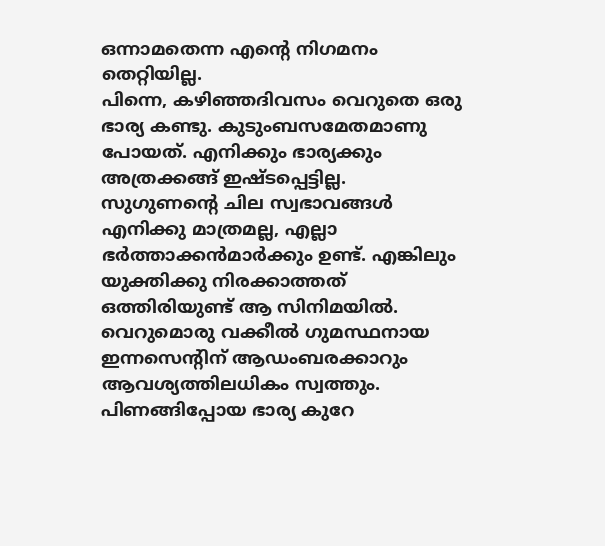ഒന്നാമതെന്ന എന്റെ നിഗമനം തെറ്റിയില്ല.
പിന്നെ, കഴിഞ്ഞദിവസം വെറുതെ ഒരു ഭാര്യ കണ്ടു. കുടുംബസമേതമാണു പോയത്‌. എനിക്കും ഭാര്യക്കും അത്രക്കങ്ങ്‌ ഇഷ്ടപ്പെട്ടില്ല. സുഗുണന്റെ ചില സ്വഭാവങ്ങള്‍ എനിക്കു മാത്രമല്ല, എല്ലാ ഭര്‍ത്താക്കന്‍മാര്‍ക്കും ഉണ്ട്‌. എങ്കിലും യുക്തിക്കു നിരക്കാത്തത്‌ ഒത്തിരിയുണ്ട്‌ ആ സിനിമയില്‍.
വെറുമൊരു വക്കീല്‍ ഗുമസ്ഥനായ ഇന്നസെന്റിന്‌ ആഡംബരക്കാറും ആവശ്യത്തിലധികം സ്വത്തും.
പിണങ്ങിപ്പോയ ഭാര്യ കുറേ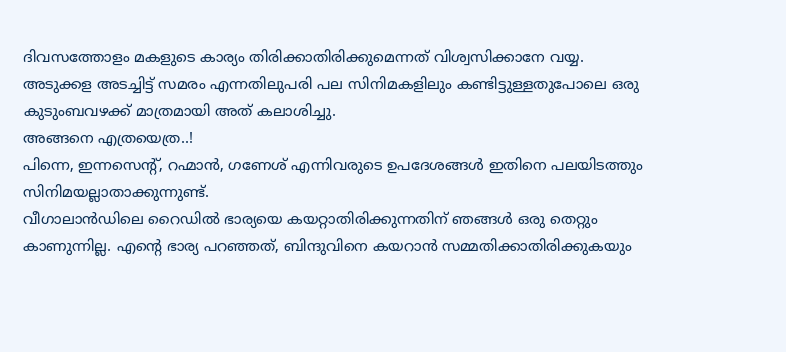ദിവസത്തോളം മകളുടെ കാര്യം തിരിക്കാതിരിക്കുമെന്നത്‌ വിശ്വസിക്കാനേ വയ്യ.
അടുക്കള അടച്ചിട്ട്‌ സമരം എന്നതിലുപരി പല സിനിമകളിലും കണ്ടിട്ടുള്ളതുപോലെ ഒരു കുടുംബവഴക്ക്‌ മാത്രമായി അത്‌ കലാശിച്ചു.
അങ്ങനെ എത്രയെത്ര..!
പിന്നെ, ഇന്നസെന്റ്‌, റഹ്മാന്‍, ഗണേശ്‌ എന്നിവരുടെ ഉപദേശങ്ങള്‍ ഇതിനെ പലയിടത്തും സിനിമയല്ലാതാക്കുന്നുണ്ട്‌.
വീഗാലാന്‍ഡിലെ റൈഡില്‍ ഭാര്യയെ കയറ്റാതിരിക്കുന്നതിന്‌ ഞങ്ങള്‍ ഒരു തെറ്റും കാണുന്നില്ല. എന്റെ ഭാര്യ പറഞ്ഞത്‌, ബിന്ദുവിനെ കയറാന്‍ സമ്മതിക്കാതിരിക്കുകയും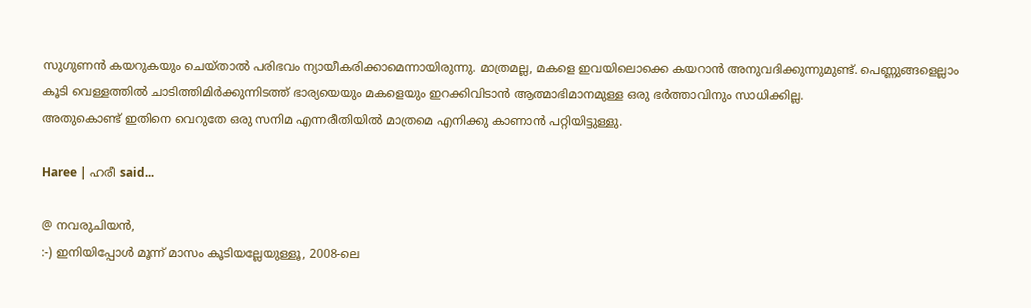സുഗുണന്‍ കയറുകയും ചെയ്‌താല്‍ പരിഭവം ന്യായീകരിക്കാമെന്നായിരുന്നു. മാത്രമല്ല, മകളെ ഇവയിലൊക്കെ കയറാന്‍ അനുവദിക്കുന്നുമുണ്ട്‌. പെണ്ണുങ്ങളെല്ലാം കൂടി വെള്ളത്തില്‍ ചാടിത്തിമിര്‍ക്കുന്നിടത്ത്‌ ഭാര്യയെയും മകളെയും ഇറക്കിവിടാന്‍ ആത്മാഭിമാനമുള്ള ഒരു ഭര്‍ത്താവിനും സാധിക്കില്ല.
അതുകൊണ്ട്‌ ഇതിനെ വെറുതേ ഒരു സനിമ എന്നരീതിയില്‍ മാത്രമെ എനിക്കു കാണാന്‍ പറ്റിയിട്ടുള്ളു.

Haree | ഹരീ said...

@ നവരുചിയൻ,
:-) ഇനിയിപ്പോൾ മൂന്ന് മാസം കൂടിയല്ലേയുള്ളൂ, 2008-ലെ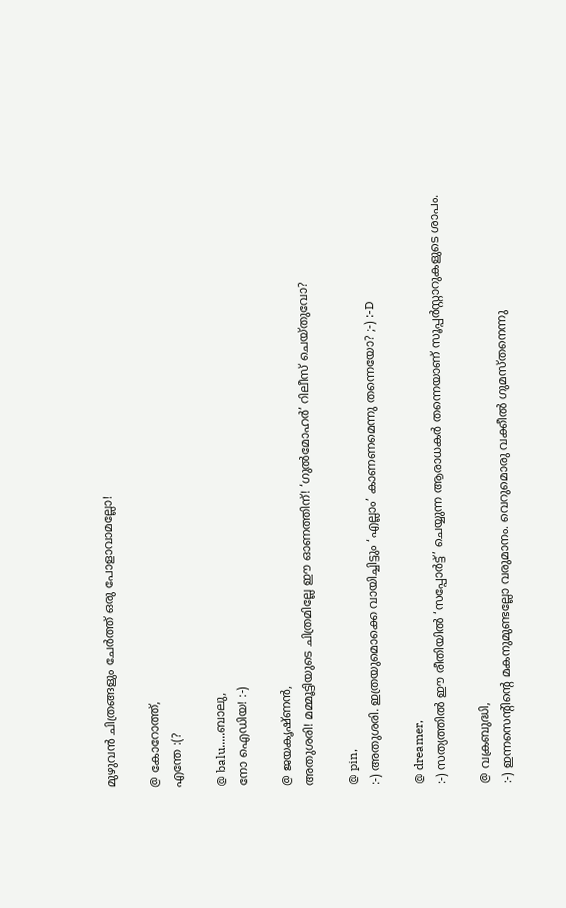മുഴുവൻ ചിത്രങ്ങളും ചേർത്ത് ഒരു പോളാവാമല്ലോ!

@ കോറോത്ത്,
എന്തേ :(?

@ balu.....ബാലു,
നോ ഐഡിയ! :-)

@ ജയകൃഷ്ണൻ,
അതുശരി! മമ്മൂട്ടിയുടെ ചിത്രമില്ലേ ഈ ഓണത്തിന്! ‘ഗുൽമോഹർ’ റിലീസ് ചെയ്തുവോ?

@ pin,
:-) അതുശരി. ഇത്രയുമൊക്കെ വായിച്ചിട്ടും ‘എല്ലാം’ കാണണമെന്നു തന്നെയോ? ;-) :-D

@ dreamer,
:-) സത്യത്തിൽ ഈ രീതിയിൽ ‘സപ്പോർട്ട്’ ചെയ്യുന്ന ആരാധകർ തന്നെയാണ് സൂപ്പർസ്റ്റാറുകളുടെ ശാപം.

@ വക്രബുദ്ധി,
:-) ഇന്നസെന്റിന്റെ മകനുമുണ്ടല്ലോ വരുമാനം. വെറുമൊരു വക്കീൽ ഗുമസ്തനെന്നു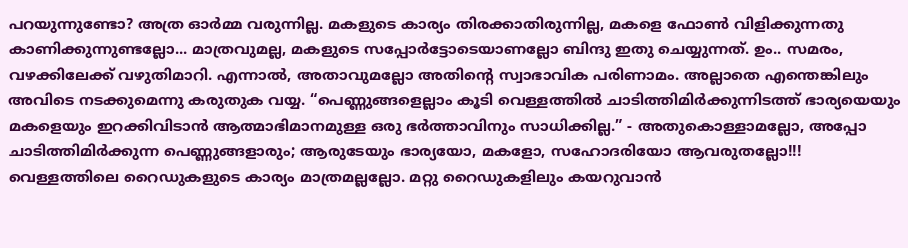പറയുന്നുണ്ടോ? അത്ര ഓർമ്മ വരുന്നില്ല. മകളുടെ കാര്യം തിരക്കാതിരുന്നില്ല, മകളെ ഫോൺ വിളിക്കുന്നതു കാണിക്കുന്നുണ്ടല്ലോ... മാത്രവുമല്ല, മകളുടെ സപ്പോർട്ടോടെയാണല്ലോ ബിന്ദു ഇതു ചെയ്യുന്നത്. ഉം.. സമരം, വഴക്കിലേക്ക് വഴുതിമാറി. എന്നാൽ, അതാവുമല്ലോ അതിന്റെ സ്വാഭാവിക പരിണാമം. അല്ലാതെ എന്തെങ്കിലും അവിടെ നടക്കുമെന്നു കരുതുക വയ്യ. “പെണ്ണുങ്ങളെല്ലാം കൂടി വെള്ളത്തില്‍ ചാടിത്തിമിര്‍ക്കുന്നിടത്ത്‌ ഭാര്യയെയും മകളെയും ഇറക്കിവിടാന്‍ ആത്മാഭിമാനമുള്ള ഒരു ഭര്‍ത്താവിനും സാധിക്കില്ല.” - അതുകൊള്ളാമല്ലോ, അപ്പോ ചാടിത്തിമിർക്കുന്ന പെണ്ണുങ്ങളാരും; ആരുടേയും ഭാര്യയോ, മകളോ, സഹോദരിയോ ആവരുതല്ലോ!!! വെള്ളത്തിലെ റൈഡുകളുടെ കാര്യം മാത്രമല്ലല്ലോ. മറ്റു റൈഡുകളിലും കയറുവാൻ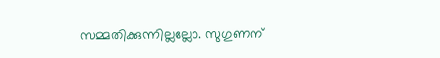സമ്മതിക്കുന്നില്ലല്ലോ. സുഗുണന്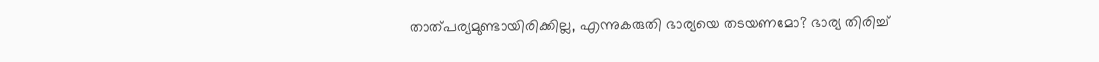താത്പര്യമുണ്ടായിരിക്കില്ല, എന്നുകരുതി ഭാര്യയെ തടയണമോ? ഭാര്യ തിരിച്ച്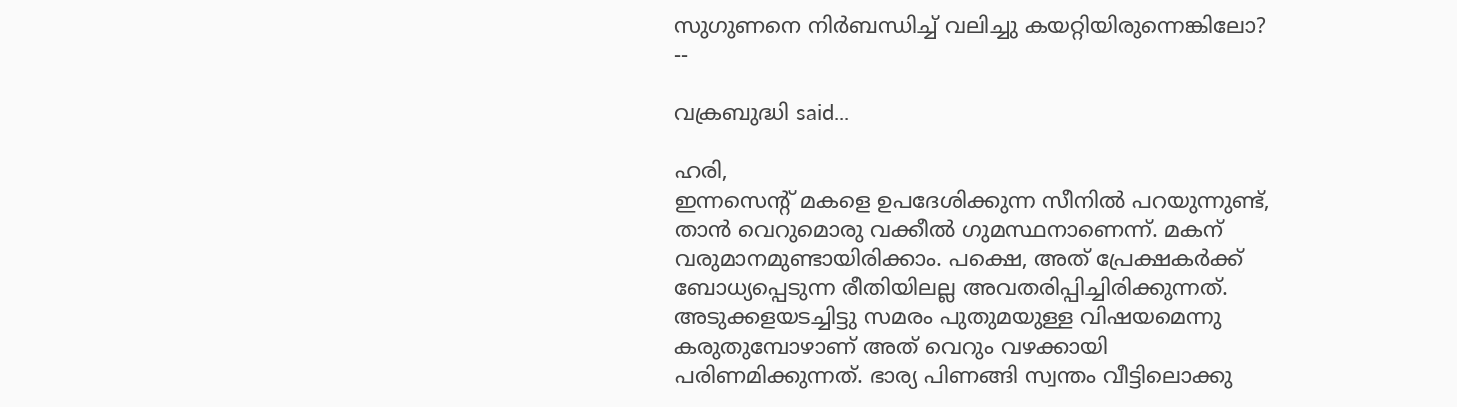സുഗുണനെ നിർബന്ധിച്ച് വലിച്ചു കയറ്റിയിരുന്നെങ്കിലോ?
--

വക്രബുദ്ധി said...

ഹരി,
ഇന്നസെന്റ്‌ മകളെ ഉപദേശിക്കുന്ന സീനില്‍ പറയുന്നുണ്ട്‌, താന്‍ വെറുമൊരു വക്കീല്‍ ഗുമസ്ഥനാണെന്ന്‌. മകന്‌ വരുമാനമുണ്ടായിരിക്കാം. പക്ഷെ, അത്‌ പ്രേക്ഷകര്‍ക്ക്‌ ബോധ്യപ്പെടുന്ന രീതിയിലല്ല അവതരിപ്പിച്ചിരിക്കുന്നത്‌.
അടുക്കളയടച്ചിട്ടു സമരം പുതുമയുള്ള വിഷയമെന്നു കരുതുമ്പോഴാണ്‌ അത്‌ വെറും വഴക്കായി പരിണമിക്കുന്നത്‌. ഭാര്യ പിണങ്ങി സ്വന്തം വീട്ടിലൊക്കു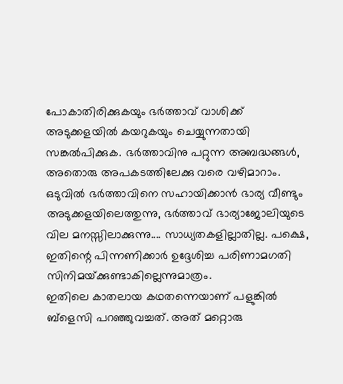പോകാതിരിക്കുകയും ഭര്‍ത്താവ്‌ വാശിക്ക്‌ അടുക്കളയില്‍ കയറുകയും ചെയ്യുന്നതായി സങ്കല്‍പിക്കുക. ഭര്‍ത്താവിനു പറ്റുന്ന അബദ്ധങ്ങള്‍, അതൊരു അപകടത്തിലേക്കു വരെ വഴിമാറാം. ഒടുവില്‍ ഭര്‍ത്താവിനെ സഹായിക്കാന്‍ ഭാര്യ വീണ്ടും അടുക്കളയിലെത്തുന്നു, ഭര്‍ത്താവ്‌ ഭാര്യാജോലിയുടെ വില മനസ്സിലാക്കുന്നു.... സാധ്യതകളില്ലാതില്ല. പക്ഷെ, ഇതിന്റെ പിന്നണിക്കാര്‍ ഉദ്ദേശിച്ച പരിണാമഗതി സിനിമയ്‌ക്കുണ്ടാകില്ലെന്നുമാത്രം.
ഇതിലെ കാതലായ കഥതന്നെയാണ്‌ പളുങ്കില്‍ ബ്‌ളെസി പറഞ്ഞുവച്ചത്‌. അത്‌ മറ്റൊരു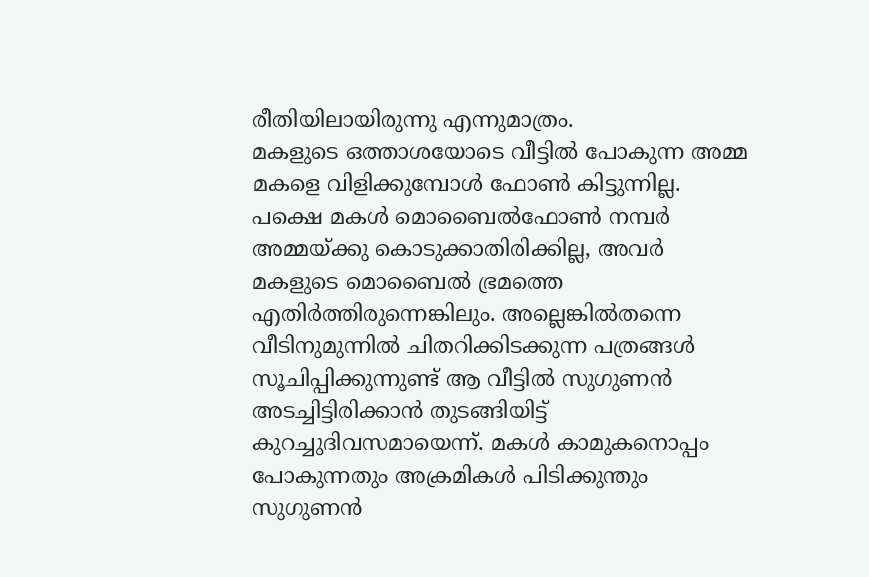രീതിയിലായിരുന്നു എന്നുമാത്രം.
മകളുടെ ഒത്താശയോടെ വീട്ടില്‍ പോകുന്ന അമ്മ മകളെ വിളിക്കുമ്പോള്‍ ഫോണ്‍ കിട്ടുന്നില്ല. പക്ഷെ മകള്‍ മൊബൈല്‍ഫോണ്‍ നമ്പര്‍ അമ്മയ്‌ക്കു കൊടുക്കാതിരിക്കില്ല, അവര്‍ മകളുടെ മൊബൈല്‍ ഭ്രമത്തെ എതിര്‍ത്തിരുന്നെങ്കിലും. അല്ലെങ്കില്‍തന്നെ വീടിനുമുന്നില്‍ ചിതറിക്കിടക്കുന്ന പത്രങ്ങള്‍ സൂചിപ്പിക്കുന്നുണ്ട്‌ ആ വീട്ടില്‍ സുഗുണന്‍ അടച്ചിട്ടിരിക്കാന്‍ തുടങ്ങിയിട്ട്‌ കുറച്ചുദിവസമായെന്ന്‌. മകള്‍ കാമുകനൊപ്പം പോകുന്നതും അക്രമികള്‍ പിടിക്കുന്തും സുഗുണന്‍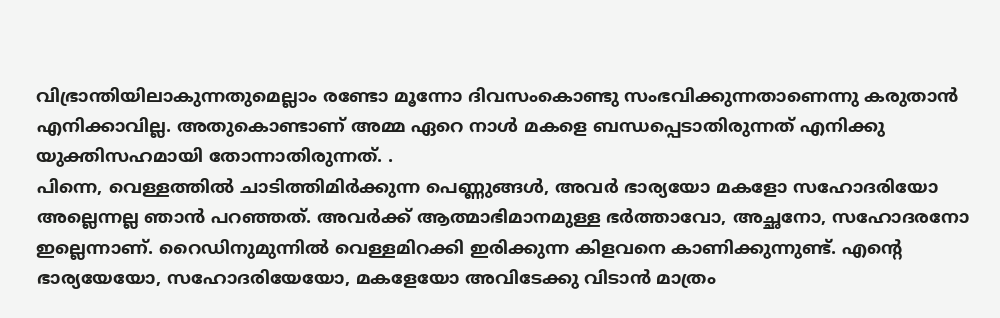വിഭ്രാന്തിയിലാകുന്നതുമെല്ലാം രണ്ടോ മൂന്നോ ദിവസംകൊണ്ടു സംഭവിക്കുന്നതാണെന്നു കരുതാന്‍ എനിക്കാവില്ല. അതുകൊണ്ടാണ്‌ അമ്മ ഏറെ നാള്‍ മകളെ ബന്ധപ്പെടാതിരുന്നത്‌ എനിക്കു യുക്തിസഹമായി തോന്നാതിരുന്നത്‌. .
പിന്നെ, വെള്ളത്തില്‍ ചാടിത്തിമിര്‍ക്കുന്ന പെണ്ണുങ്ങള്‍, അവര്‍ ഭാര്യയോ മകളോ സഹോദരിയോ അല്ലെന്നല്ല ഞാന്‍ പറഞ്ഞത്‌. അവര്‍ക്ക്‌ ആത്മാഭിമാനമുള്ള ഭര്‍ത്താവോ, അച്ഛനോ, സഹോദരനോ ഇല്ലെന്നാണ്‌. റൈഡിനുമുന്നില്‍ വെള്ളമിറക്കി ഇരിക്കുന്ന കിളവനെ കാണിക്കുന്നുണ്ട്‌. എന്റെ ഭാര്യയേയോ, സഹോദരിയേയോ, മകളേയോ അവിടേക്കു വിടാന്‍ മാത്രം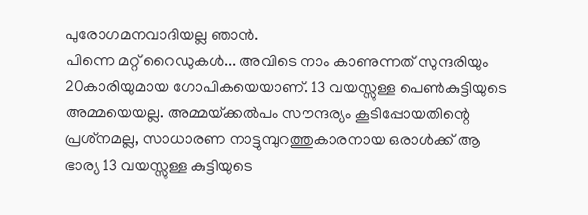പുരോഗമനവാദിയല്ല ഞാന്‍.
പിന്നെ മറ്റ്‌ റൈഡുകള്‍... അവിടെ നാം കാണുന്നത്‌ സുന്ദരിയും 20കാരിയുമായ ഗോപികയെയാണ്‌. 13 വയസ്സുള്ള പെണ്‍കുട്ടിയുടെ അമ്മയെയല്ല. അമ്മയ്‌ക്കല്‍പം സൗന്ദര്യം കൂടിപ്പോയതിന്റെ പ്രശ്‌നമല്ല, സാധാരണ നാട്ടുമ്പുറത്തുകാരനായ ഒരാള്‍ക്ക്‌ ആ ഭാര്യ 13 വയസ്സുള്ള കുട്ടിയുടെ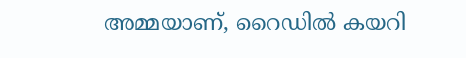അമ്മയാണ്‌, റൈഡില്‍ കയറി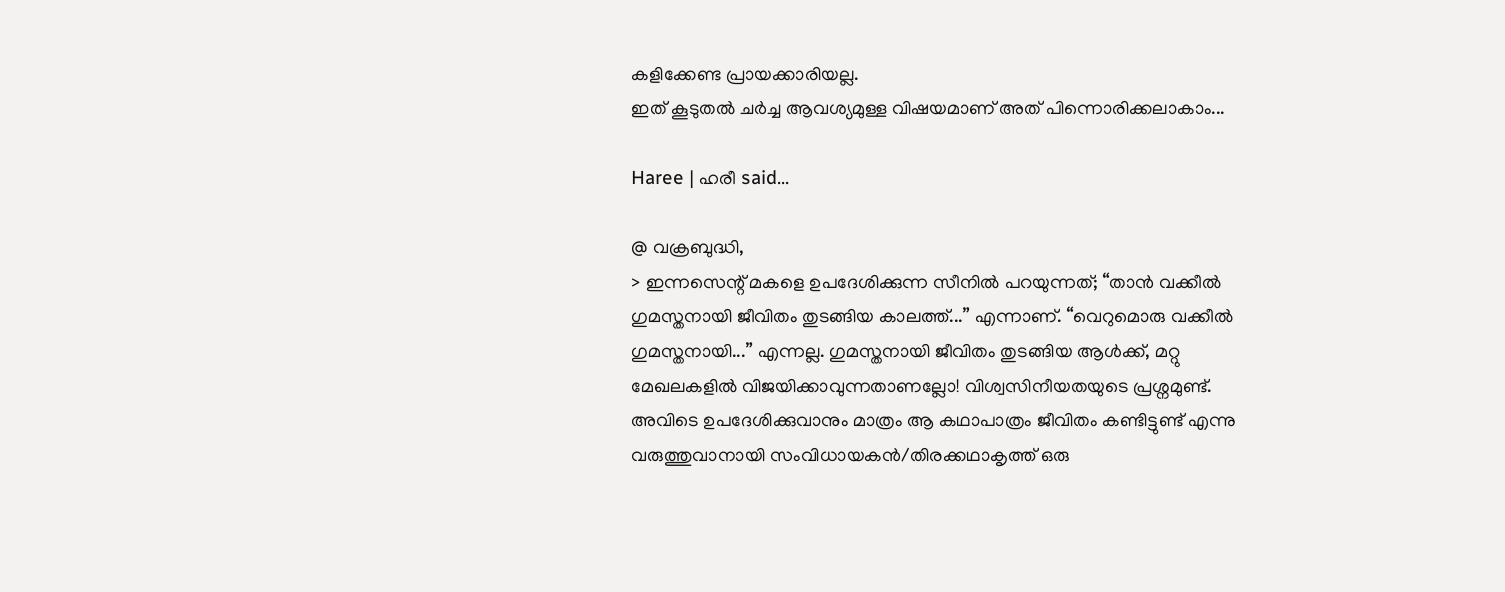കളിക്കേണ്ട പ്രായക്കാരിയല്ല.
ഇത്‌ കൂടുതല്‍ ചര്‍ച്ച ആവശ്യമുള്ള വിഷയമാണ്‌ അത്‌ പിന്നൊരിക്കലാകാം...

Haree | ഹരീ said...

@ വക്രബുദ്ധി,
> ഇന്നസെന്റ് മകളെ ഉപദേശിക്കുന്ന സീനില്‍ പറയുന്നത്; “താന്‍ വക്കീല്‍ ഗുമസ്തനായി ജീവിതം തുടങ്ങിയ കാലത്ത്...” എന്നാണ്. “വെറുമൊരു വക്കീല്‍ ഗുമസ്തനായി...” എന്നല്ല. ഗുമസ്തനായി ജീവിതം തുടങ്ങിയ ആള്‍ക്ക്, മറ്റു മേഖലകളില്‍ വിജയിക്കാവുന്നതാണല്ലോ! വിശ്വസിനീയതയുടെ പ്രശ്നമുണ്ട്. അവിടെ ഉപദേശിക്കുവാനും മാത്രം ആ കഥാപാത്രം ജീവിതം കണ്ടിട്ടുണ്ട് എന്നു വരുത്തുവാനായി സംവിധായകന്‍/തിരക്കഥാകൃത്ത് ഒരു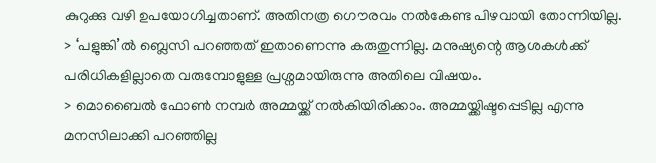കുറുക്കു വഴി ഉപയോഗിച്ചതാണ്. അതിനത്ര ഗൌരവം നല്‍കേണ്ട പിഴവായി തോന്നിയില്ല.
> ‘പളുങ്കി’ല്‍ ബ്ലെസി പറഞ്ഞത് ഇതാണെന്നു കരുതുന്നില്ല. മനുഷ്യന്റെ ആശകള്‍ക്ക് പരിധികളില്ലാതെ വരുമ്പോളുള്ള പ്രശ്നമായിരുന്നു അതിലെ വിഷയം.
> മൊബൈല്‍ ഫോണ്‍ നമ്പര്‍ അമ്മയ്ക്ക് നല്‍കിയിരിക്കാം. അമ്മയ്ക്കിഷ്ടപ്പെടില്ല എന്നു മനസിലാക്കി പറഞ്ഞില്ല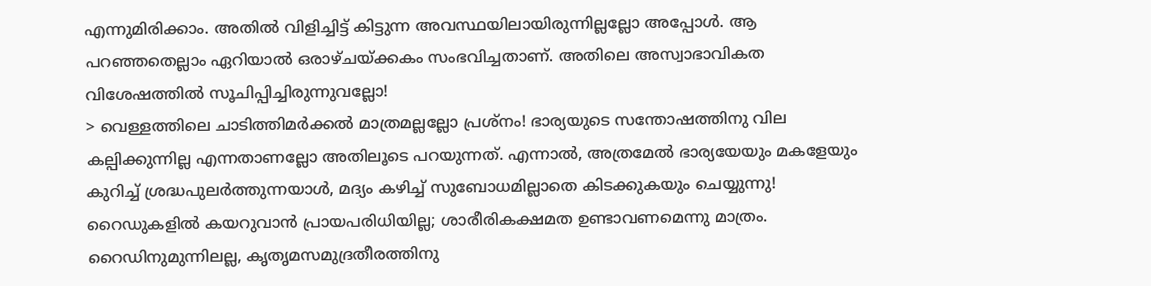എന്നുമിരിക്കാം. അതില്‍ വിളിച്ചിട്ട് കിട്ടുന്ന അവസ്ഥയിലായിരുന്നില്ലല്ലോ അപ്പോള്‍. ആ പറഞ്ഞതെല്ലാം ഏറിയാല്‍ ഒരാഴ്ചയ്ക്കകം സംഭവിച്ചതാണ്. അതിലെ അസ്വാഭാവികത വിശേഷത്തില്‍ സൂചിപ്പിച്ചിരുന്നുവല്ലോ!
> വെള്ളത്തിലെ ചാടിത്തിമര്‍ക്കല്‍ മാത്രമല്ലല്ലോ പ്രശ്നം! ഭാര്യയുടെ സന്തോഷത്തിനു വില കല്പിക്കുന്നില്ല എന്നതാണല്ലോ അതിലൂടെ പറയുന്നത്. എന്നാല്‍, അത്രമേല്‍ ഭാര്യയേയും മകളേയും കുറിച്ച് ശ്രദ്ധപുലര്‍ത്തുന്നയാള്‍, മദ്യം കഴിച്ച് സുബോധമില്ലാതെ കിടക്കുകയും ചെയ്യുന്നു! റൈഡുകളില്‍ കയറുവാന്‍ പ്രായപരിധിയില്ല; ശാരീരികക്ഷമത ഉണ്ടാവണമെന്നു മാത്രം. റൈഡിനുമുന്നിലല്ല, കൃതൃമസമുദ്രതീരത്തിനു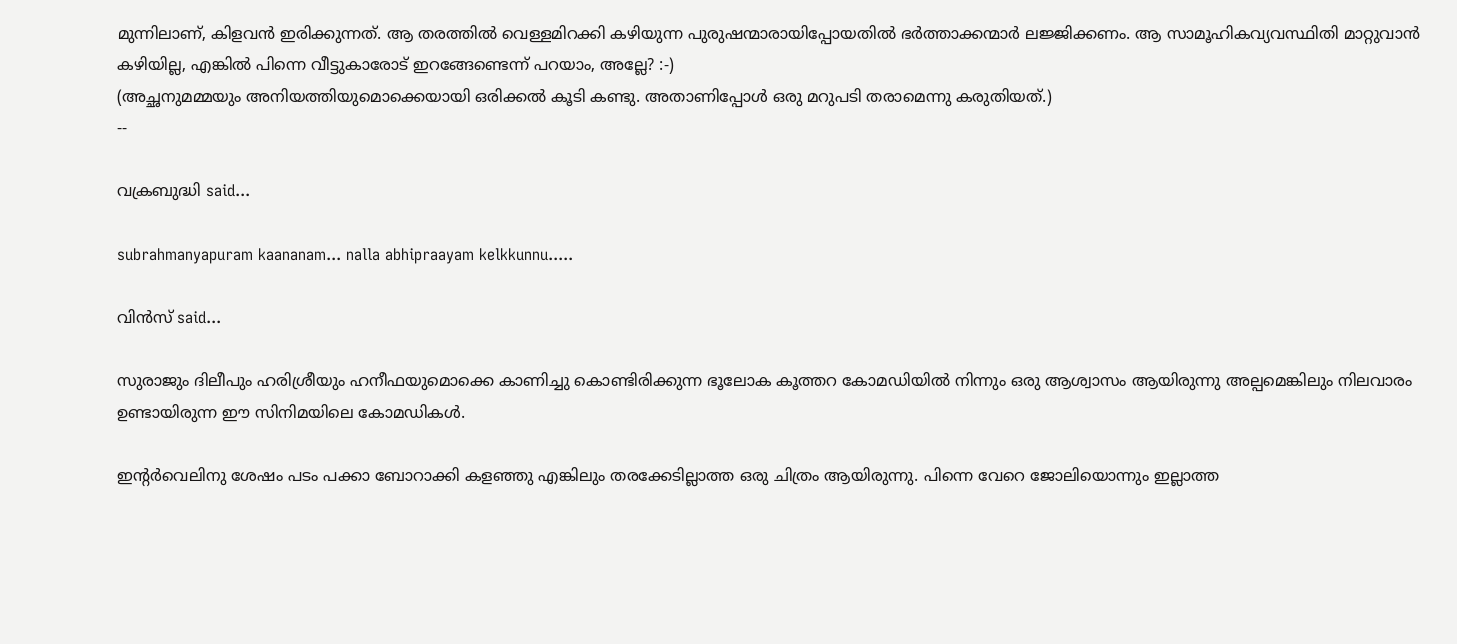മുന്നിലാണ്, കിളവന്‍ ഇരിക്കുന്നത്. ആ തരത്തില്‍ വെള്ളമിറക്കി കഴിയുന്ന പുരുഷന്മാരായിപ്പോയതില്‍ ഭര്‍ത്താക്കന്മാര്‍ ലജ്ജിക്കണം. ആ സാമൂഹികവ്യവസ്ഥിതി മാറ്റുവാന്‍ കഴിയില്ല, എങ്കില്‍ പിന്നെ വീട്ടുകാരോട് ഇറങ്ങേണ്ടെന്ന് പറയാം, അല്ലേ? :-)
(അച്ഛനുമമ്മയും അനിയത്തിയുമൊക്കെയായി ഒരിക്കല്‍ കൂടി കണ്ടു. അതാണിപ്പോള്‍ ഒരു മറുപടി തരാമെന്നു കരുതിയത്.)
--

വക്രബുദ്ധി said...

subrahmanyapuram kaananam... nalla abhipraayam kelkkunnu.....

വിന്‍സ് said...

സുരാജും ദിലീപും ഹരിശ്രീയും ഹനീഫയുമൊക്കെ കാണിച്ചു കൊണ്ടിരിക്കുന്ന ഭൂലോക കൂത്തറ കോമഡിയില്‍ നിന്നും ഒരു ആശ്വാസം ആയിരുന്നു അല്പമെങ്കിലും നിലവാരം ഉണ്ടായിരുന്ന ഈ സിനിമയിലെ കോമഡികള്‍.

ഇന്റര്‍വെലിനു ശേഷം പടം പക്കാ ബോറാക്കി കളഞ്ഞു എങ്കിലും തരക്കേടില്ലാത്ത ഒരു ചിത്രം ആയിരുന്നു. പിന്നെ വേറെ ജോലിയൊന്നും ഇല്ലാത്ത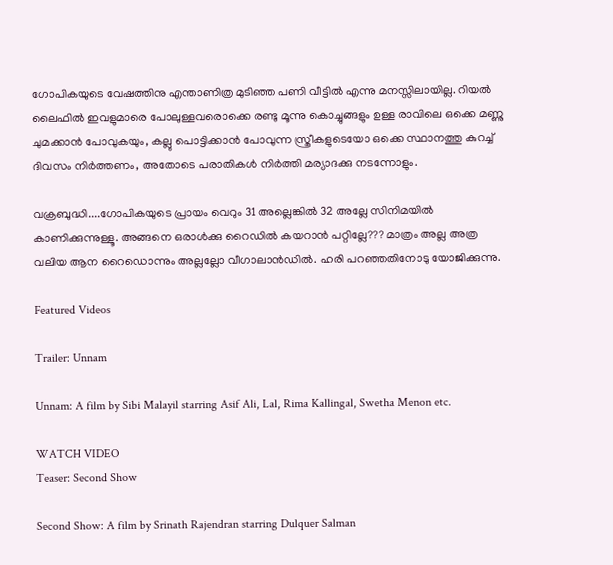ഗോപികയുടെ വേഷത്തിനു എന്താണിത്ര മുടിഞ്ഞ പണി വീട്ടില്‍ എന്നു മനസ്സിലായില്ല. റിയല്‍ ലൈഫില്‍ ഇവളുമാരെ പോലുള്ളവരൊക്കെ രണ്ടു മൂന്നു കൊച്ചുങ്ങളും ഉള്ള രാവിലെ ഒക്കെ മണ്ണു ചുമക്കാന്‍ പോവുകയും, കല്ലു പൊട്ടിക്കാന്‍ പോവുന്ന സ്ത്രീകളുടെയോ ഒക്കെ സ്ഥാനത്തു കുറച്ച് ദിവസം നിര്‍ത്തണം, അതോടെ പരാതികള്‍ നിര്‍ത്തി മര്യാദക്കു നടന്നോളും.

വക്രബുദ്ധി....ഗോപികയുടെ പ്രായം വെറും 31 അല്ലെങ്കില്‍ 32 അല്ലേ സിനിമയില്‍ കാണിക്കുന്നുള്ളൂ. അങ്ങനെ ഒരാള്‍ക്കു റൈഡില്‍ കയറാന്‍ പറ്റില്ലേ??? മാത്രം അല്ല അത്ര വലിയ ആന റൈഡൊന്നും അല്ലല്ലോ വീഗാലാന്‍ഡില്‍. ഹരി പറഞ്ഞതിനോടു യോജിക്കുന്നു.

Featured Videos

Trailer: Unnam

Unnam: A film by Sibi Malayil starring Asif Ali, Lal, Rima Kallingal, Swetha Menon etc.

WATCH VIDEO
Teaser: Second Show

Second Show: A film by Srinath Rajendran starring Dulquer Salman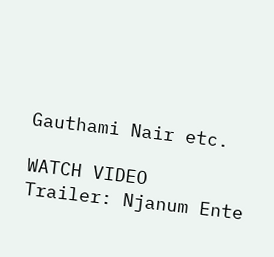Gauthami Nair etc.

WATCH VIDEO
Trailer: Njanum Ente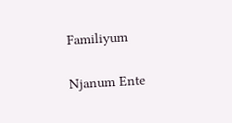Familiyum

Njanum Ente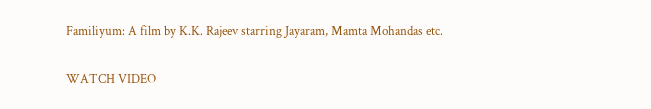Familiyum: A film by K.K. Rajeev starring Jayaram, Mamta Mohandas etc.

WATCH VIDEO